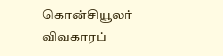கொன்சியூலர் விவகாரப்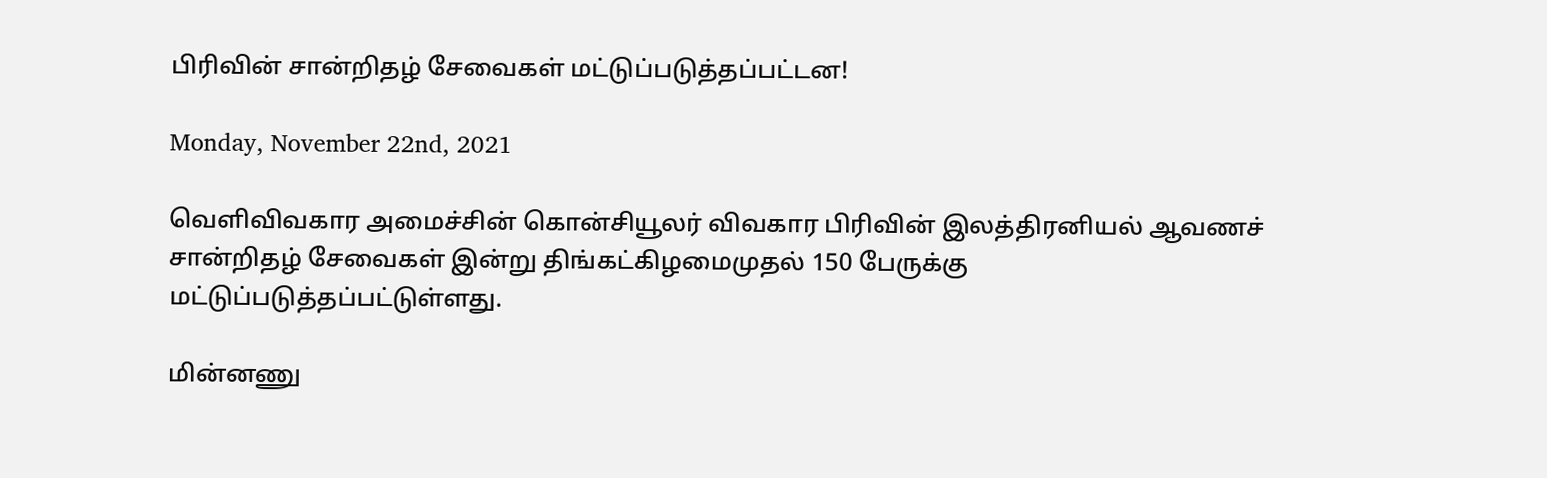பிரிவின் சான்றிதழ் சேவைகள் மட்டுப்படுத்தப்பட்டன!

Monday, November 22nd, 2021

வெளிவிவகார அமைச்சின் கொன்சியூலர் விவகார பிரிவின் இலத்திரனியல் ஆவணச் சான்றிதழ் சேவைகள் இன்று திங்கட்கிழமைமுதல் 150 பேருக்கு மட்டுப்படுத்தப்பட்டுள்ளது.

மின்னணு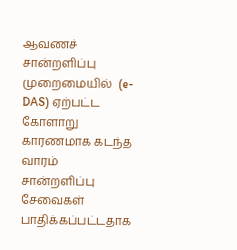ஆவணச் சான்றளிப்பு முறைமையில்  (e-DAS) ஏற்பட்ட கோளாறு காரணமாக கடந்த வாரம் சான்றளிப்பு சேவைகள் பாதிக்கப்பட்டதாக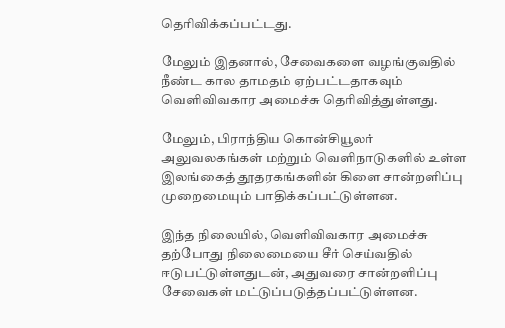தெரிவிக்கப்பட்டது.

மேலும் இதனால், சேவைகளை வழங்குவதில் நீண்ட கால தாமதம் ஏற்பட்டதாகவும் வெளிவிவகார அமைச்சு தெரிவித்துள்ளது.

மேலும், பிராந்திய கொன்சியூலர் அலுவலகங்கள் மற்றும் வெளிநாடுகளில் உள்ள இலங்கைத் தூதரகங்களின் கிளை சான்றளிப்பு முறைமையும் பாதிக்கப்பட்டுள்ளன.

இந்த நிலையில், வெளிவிவகார அமைச்சு தற்போது நிலைமையை சீர் செய்வதில் ஈடுபட்டுள்ளதுடன், அதுவரை சான்றளிப்பு சேவைகள் மட்டுப்படுத்தப்பட்டுள்ளன.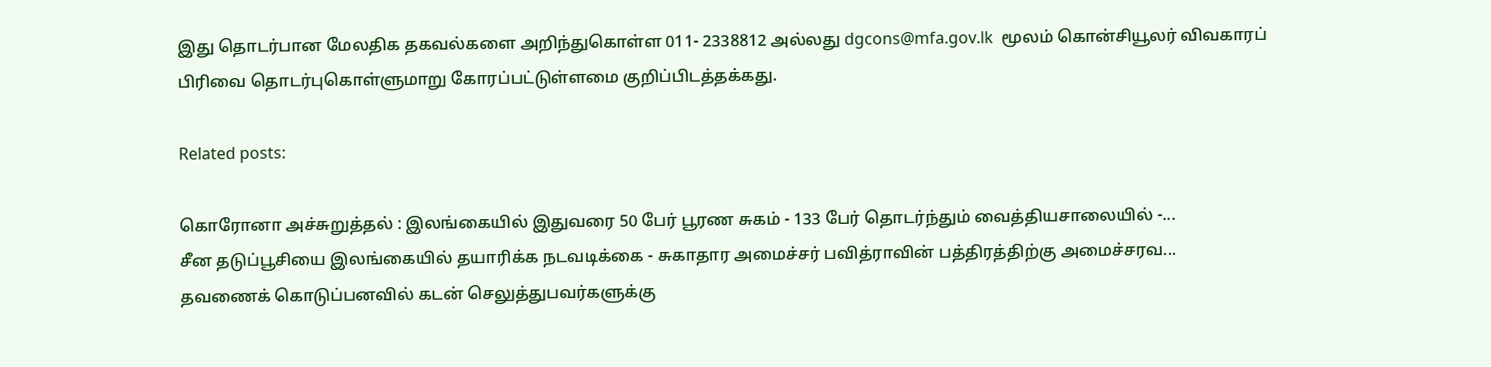இது தொடர்பான மேலதிக தகவல்களை அறிந்துகொள்ள 011- 2338812 அல்லது dgcons@mfa.gov.lk  மூலம் கொன்சியூலர் விவகாரப் பிரிவை தொடர்புகொள்ளுமாறு கோரப்பட்டுள்ளமை குறிப்பிடத்தக்கது.

Related posts:

கொரோனா அச்சுறுத்தல் : இலங்கையில் இதுவரை 50 பேர் பூரண சுகம் - 133 பேர் தொடர்ந்தும் வைத்தியசாலையில் -...
சீன தடுப்பூசியை இலங்கையில் தயாரிக்க நடவடிக்கை - சுகாதார அமைச்சர் பவித்ராவின் பத்திரத்திற்கு அமைச்சரவ...
தவணைக் கொடுப்பனவில் கடன் செலுத்துபவர்களுக்கு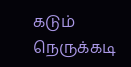கடும் நெருக்கடி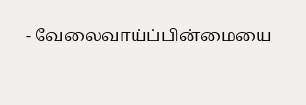- வேலைவாய்ப்பின்மையை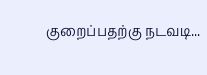குறைப்பதற்கு நடவடி...